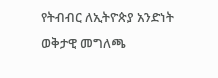የትብብር ለኢትዮጵያ አንድነት ወቅታዊ መግለጫ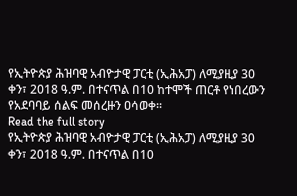የኢትዮጵያ ሕዝባዊ አብዮታዊ ፓርቲ (ኢሕአፓ) ለሚያዚያ 30 ቀን፣ 2018 ዓ.ም. በተናጥል በ10 ከተሞች ጠርቶ የነበረውን የአደባባይ ሰልፍ መሰረዙን ዐሳወቀ፡፡
Read the full story
የኢትዮጵያ ሕዝባዊ አብዮታዊ ፓርቲ (ኢሕአፓ) ለሚያዚያ 30 ቀን፣ 2018 ዓ.ም. በተናጥል በ10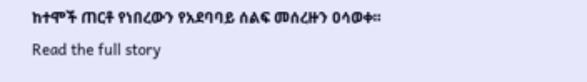ከተሞች ጠርቶ የነበረውን የአደባባይ ሰልፍ መሰረዙን ዐሳወቀ፡፡
Read the full story